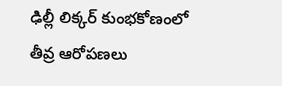ఢిల్లీ లిక్కర్ కుంభకోణంలో తీవ్ర ఆరోపణలు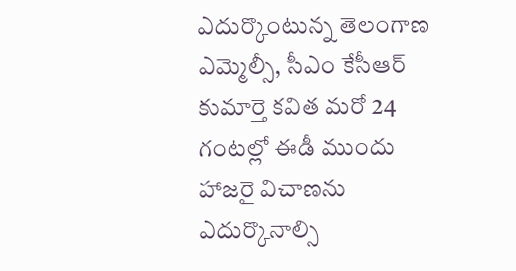ఎదుర్కొంటున్న తెలంగాణ ఎమ్మెల్సీ, సీఎం కేసీఆర్ కుమార్తె కవిత మరో 24 గంటల్లో ఈడీ ముందు హాజరై విచాణను ఎదుర్కొనాల్సి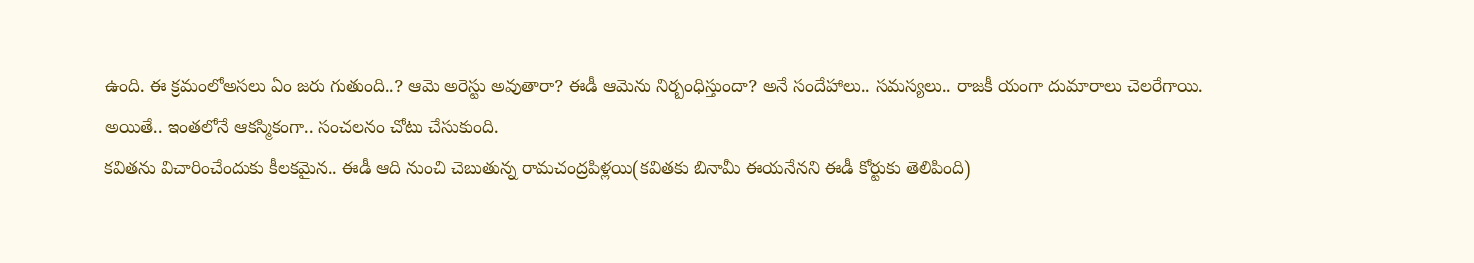ఉంది. ఈ క్రమంలోఅసలు ఏం జరు గుతుంది..? ఆమె అరెస్టు అవుతారా? ఈడీ ఆమెను నిర్బంధిస్తుందా? అనే సందేహాలు.. సమస్యలు.. రాజకీ యంగా దుమారాలు చెలరేగాయి. అయితే.. ఇంతలోనే ఆకస్మికంగా.. సంచలనం చోటు చేసుకుంది.
కవితను విచారించేందుకు కీలకమైన.. ఈడీ ఆది నుంచి చెబుతున్న రామచంద్రపిళ్లయి(కవితకు బినామీ ఈయనేనని ఈడీ కోర్టుకు తెలిపింది)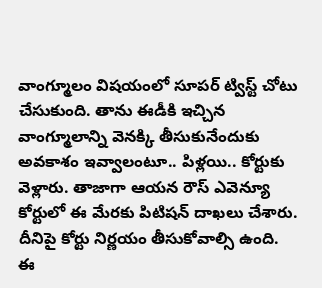వాంగ్మూలం విషయంలో సూపర్ ట్విస్ట్ చోటు చేసుకుంది. తాను ఈడీకి ఇచ్చిన వాంగ్మూలాన్ని వెనక్కి తీసుకునేందుకు అవకాశం ఇవ్వాలంటూ.. పిళ్లయి.. కోర్టుకు వెళ్లారు. తాజాగా ఆయన రౌస్ ఎవెన్యూ కోర్టులో ఈ మేరకు పిటిషన్ దాఖలు చేశారు. దీనిపై కోర్టు నిర్ణయం తీసుకోవాల్సి ఉంది.
ఈ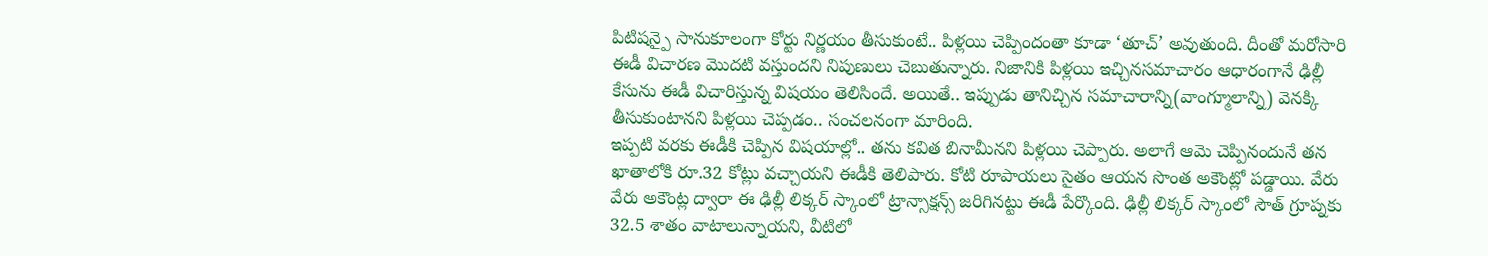పిటిషన్పై సానుకూలంగా కోర్టు నిర్ణయం తీసుకుంటే.. పిళ్లయి చెప్పిందంతా కూడా ‘తూచ్’ అవుతుంది. దీంతో మరోసారి ఈడీ విచారణ మొదటి వస్తుందని నిపుణులు చెబుతున్నారు. నిజానికి పిళ్లయి ఇచ్చినసమాచారం ఆధారంగానే ఢిల్లీ కేసును ఈడీ విచారిస్తున్న విషయం తెలిసిందే. అయితే.. ఇప్పుడు తానిచ్చిన సమాచారాన్ని(వాంగ్మూలాన్ని) వెనక్కి తీసుకుంటానని పిళ్లయి చెప్పడం.. సంచలనంగా మారింది.
ఇప్పటి వరకు ఈడీకి చెప్పిన విషయాల్లో.. తను కవిత బినామీనని పిళ్లయి చెప్పారు. అలాగే ఆమె చెప్పినందునే తన ఖాతాలోకి రూ.32 కోట్లు వచ్చాయని ఈడీకి తెలిపారు. కోటి రూపాయలు సైతం ఆయన సొంత అకౌంట్లో పడ్డాయి. వేరు వేరు అకౌంట్ల ద్వారా ఈ ఢిల్లీ లిక్కర్ స్కాంలో ట్రాన్సాక్షన్స్ జరిగినట్టు ఈడీ పేర్కొంది. ఢిల్లీ లిక్కర్ స్కాంలో సౌత్ గ్రూప్నకు 32.5 శాతం వాటాలున్నాయని, వీటిలో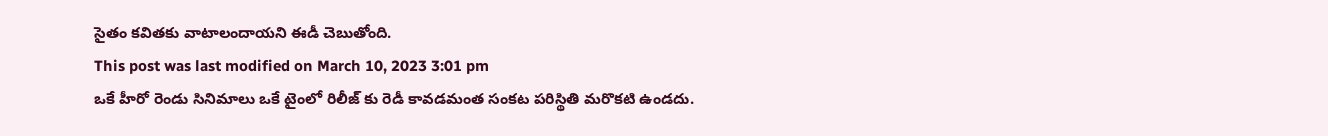సైతం కవితకు వాటాలందాయని ఈడీ చెబుతోంది.
This post was last modified on March 10, 2023 3:01 pm
ఒకే హీరో రెండు సినిమాలు ఒకే టైంలో రిలీజ్ కు రెడీ కావడమంత సంకట పరిస్థితి మరొకటి ఉండదు.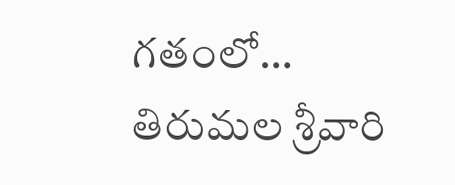గతంలో…
తిరుమల శ్రీవారి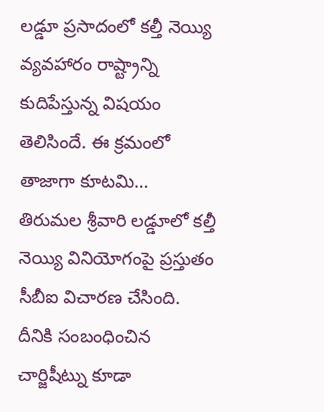లడ్డూ ప్రసాదంలో కల్తీ నెయ్యి వ్యవహారం రాష్ట్రాన్ని కుదిపేస్తున్న విషయం తెలిసిందే. ఈ క్రమంలో తాజాగా కూటమి…
తిరుమల శ్రీవారి లడ్డూలో కల్తీ నెయ్యి వినియోగంపై ప్రస్తుతం సీబీఐ విచారణ చేసింది. దీనికి సంబంధించిన చార్జిషీట్ను కూడా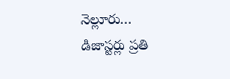నెల్లూరు…
డిజాస్టర్లు ప్రతి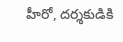హీరో, దర్శకుడికి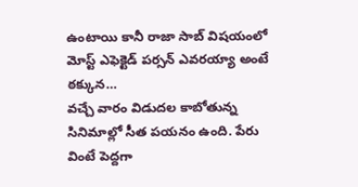ఉంటాయి కానీ రాజా సాబ్ విషయంలో మోస్ట్ ఎఫెక్టెడ్ పర్సన్ ఎవరయ్యా అంటే ఠక్కున…
వచ్చే వారం విడుదల కాబోతున్న సినిమాల్లో సీత పయనం ఉంది. పేరు వింటే పెద్దగా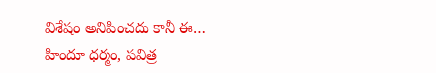విశేషం అనిపించదు కానీ ఈ…
హిందూ ధర్మం, పవిత్ర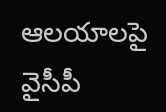ఆలయాలపై వైసీపీ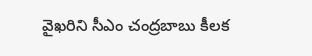వైఖరిని సీఎం చంద్రబాబు కీలక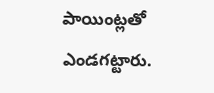పాయింట్లతో ఎండగట్టారు.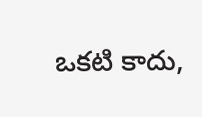ఒకటి కాదు,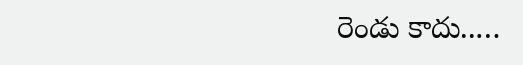రెండు కాదు..…